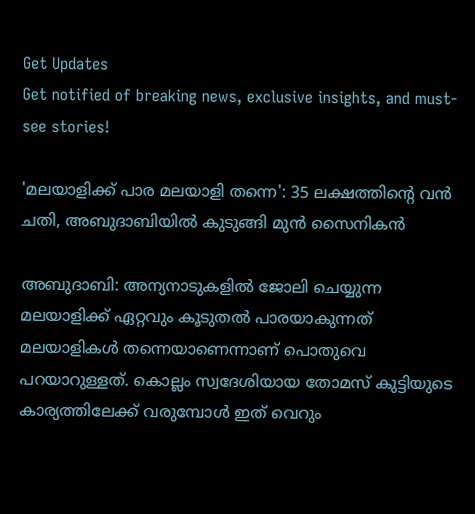Get Updates
Get notified of breaking news, exclusive insights, and must-see stories!

'മലയാളിക്ക് പാര മലയാളി തന്നെ': 35 ലക്ഷത്തിന്റെ വന്‍ ചതി, അബുദാബിയില്‍ കുടുങ്ങി മുന്‍ സൈനികന്‍

അബുദാബി: അന്യനാടുകളില്‍ ജോലി ചെയ്യുന്ന മലയാളിക്ക് ഏറ്റവും കൂടുതല്‍ പാരയാകുന്നത് മലയാളികള്‍ തന്നെയാണെന്നാണ് പൊതുവെ പറയാറുള്ളത്. കൊല്ലം സ്വദേശിയായ തോമസ് കുട്ടിയുടെ കാര്യത്തിലേക്ക് വരുമ്പോള്‍ ഇത് വെറും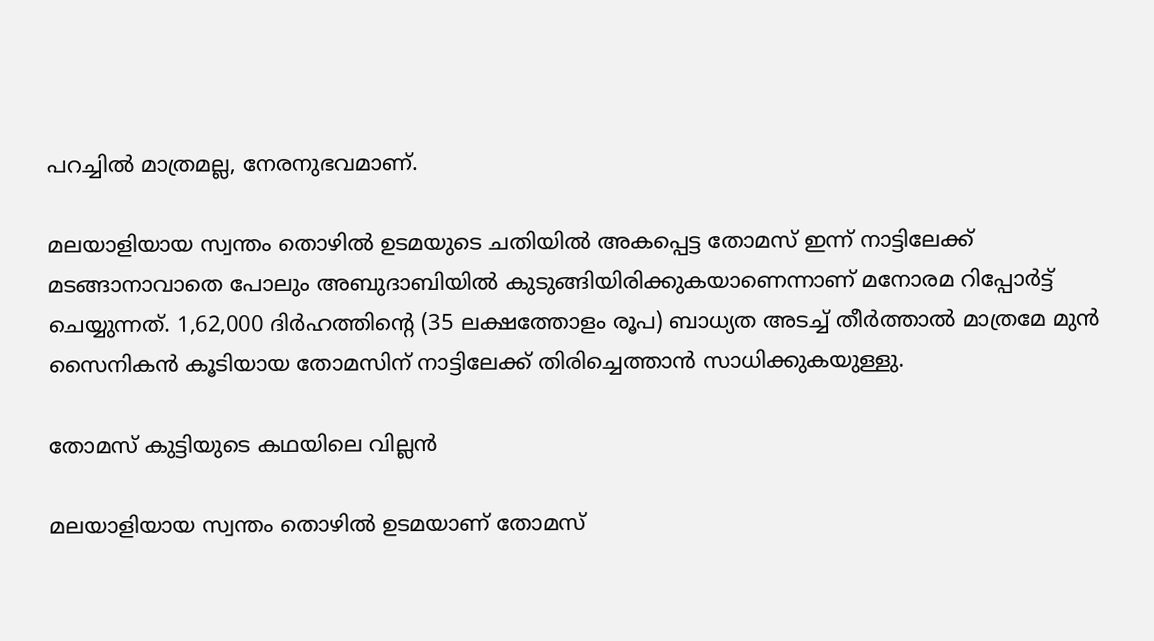പറച്ചില്‍ മാത്രമല്ല, നേരനുഭവമാണ്.

മലയാളിയായ സ്വന്തം തൊഴില്‍ ഉടമയുടെ ചതിയില്‍ അകപ്പെട്ട തോമസ് ഇന്ന് നാട്ടിലേക്ക് മടങ്ങാനാവാതെ പോലും അബുദാബിയില്‍ കുടുങ്ങിയിരിക്കുകയാണെന്നാണ് മനോരമ റിപ്പോർട്ട് ചെയ്യുന്നത്. 1,62,000 ദിർഹത്തിന്റെ (35 ലക്ഷത്തോളം രൂപ) ബാധ്യത അടച്ച് തീർത്താല്‍ മാത്രമേ മുന്‍ സൈനികന്‍ കൂടിയായ തോമസിന് നാട്ടിലേക്ക് തിരിച്ചെത്താന്‍ സാധിക്കുകയുള്ളു.

തോമസ് കുട്ടിയുടെ കഥയിലെ വില്ലന്‍

മലയാളിയായ സ്വന്തം തൊഴില്‍ ഉടമയാണ് തോമസ്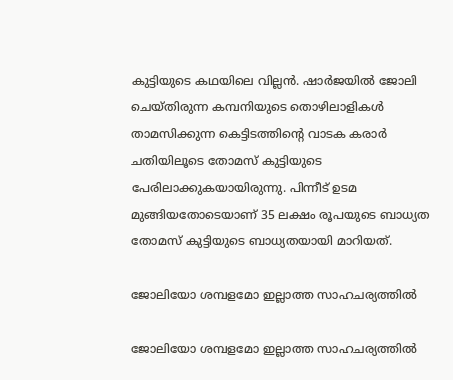കുട്ടിയുടെ കഥയിലെ വില്ലന്‍. ഷാർജയിൽ ജോലി ചെയ്തിരുന്ന കമ്പനിയുടെ തൊഴിലാളികൾ താമസിക്കുന്ന കെട്ടിടത്തിന്റെ വാടക കരാർ ചതിയിലൂടെ തോമസ് കുട്ടിയുടെ പേരിലാക്കുകയായിരുന്നു. പിന്നീട് ഉടമ മുങ്ങിയതോടെയാണ് 35 ലക്ഷം രൂപയുടെ ബാധ്യത തോമസ് കുട്ടിയുടെ ബാധ്യതയായി മാറിയത്.

ജോലിയോ ശമ്പളമോ ഇല്ലാത്ത സാഹചര്യത്തില്‍

ജോലിയോ ശമ്പളമോ ഇല്ലാത്ത സാഹചര്യത്തില്‍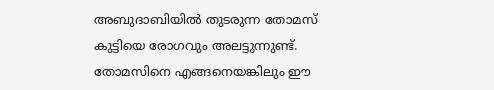അബുദാബിയില്‍ തുടരുന്ന തോമസ് കുട്ടിയെ രോഗവും അലട്ടുന്നുണ്ട്. തോമസിനെ എങ്ങനെയങ്കിലും ഈ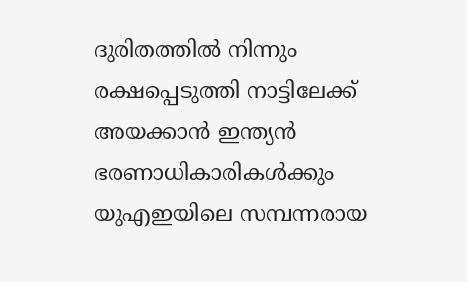ദുരിതത്തില്‍ നിന്നും രക്ഷപ്പെടുത്തി നാട്ടിലേക്ക് അയക്കാന്‍ ഇന്ത്യൻ ഭരണാധികാരികൾക്കും യുഎഇയിലെ സമ്പന്നരായ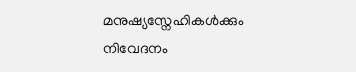മനുഷ്യസ്നേഹികൾക്കും നിവേദനം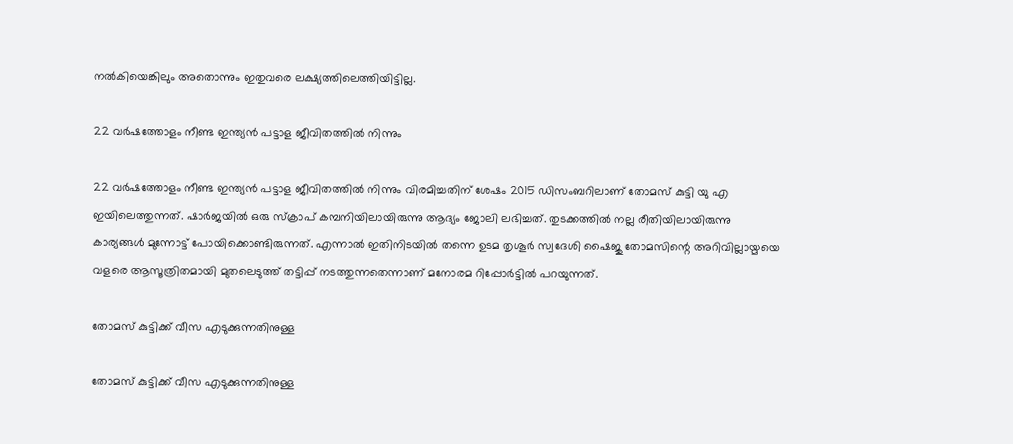നൽകിയെങ്കിലും അതൊന്നും ഇതുവരെ ലക്ഷ്യത്തിലെത്തിയിട്ടില്ല.

22 വർഷത്തോളം നീണ്ട ഇന്ത്യന്‍ പട്ടാള ജീവിതത്തില്‍ നിന്നും

22 വർഷത്തോളം നീണ്ട ഇന്ത്യന്‍ പട്ടാള ജീവിതത്തില്‍ നിന്നും വിരമിച്ചതിന് ശേഷം 2015 ഡിസംബറിലാണ് തോമസ് കുട്ടി യു എ ഇയിലെത്തുന്നത്. ഷാര്‍ജയില്‍ ഒരു സ്ക്രാപ് കമ്പനിയിലായിരുന്നു ആദ്യം ജോലി ലഭിച്ചത്. തുടക്കത്തില്‍ നല്ല രീതിയിലായിരുന്നു കാര്യങ്ങള്‍ മുന്നോട്ട് പോയിക്കൊണ്ടിരുന്നത്. എന്നാല്‍ ഇതിനിടയില്‍ തന്നെ ഉടമ തൃശൂര്‍ സ്വദേശി ഷൈജു തോമസിന്റെ അറിവില്ലായ്മയെ വളരെ ആസൂത്രിതമായി മുതലെടുത്ത് തട്ടിപ്പ് നടത്തുന്നതെന്നാണ് മനോരമ റിപ്പോർട്ടില്‍ പറയുന്നത്.

തോമസ് കുട്ടിക്ക് വീസ എടുക്കുന്നതിനുള്ള

തോമസ് കുട്ടിക്ക് വീസ എടുക്കുന്നതിനുള്ള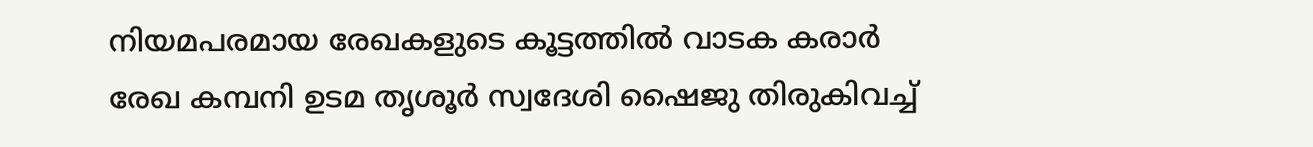നിയമപരമായ രേഖകളുടെ കൂട്ടത്തില്‍ വാടക കരാർ രേഖ കമ്പനി ഉടമ തൃശൂർ സ്വദേശി ഷൈജു തിരുകിവച്ച്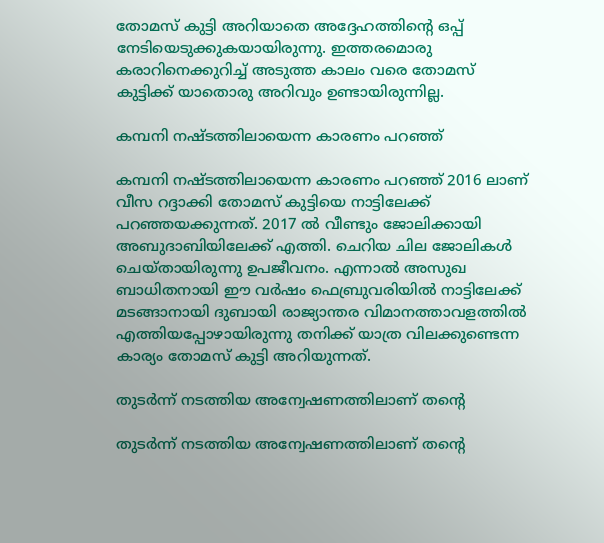തോമസ് കുട്ടി അറിയാതെ അദ്ദേഹത്തിന്റെ ഒപ്പ് നേടിയെടുക്കുകയായിരുന്നു. ഇത്തരമൊരു കരാറിനെക്കുറിച്ച് അടുത്ത കാലം വരെ തോമസ് കുട്ടിക്ക് യാതൊരു അറിവും ഉണ്ടായിരുന്നില്ല.

കമ്പനി നഷ്ടത്തിലായെന്ന കാരണം പറഞ്ഞ്

കമ്പനി നഷ്ടത്തിലായെന്ന കാരണം പറഞ്ഞ് 2016 ലാണ് വീസ റദ്ദാക്കി തോമസ് കുട്ടിയെ നാട്ടിലേക്ക് പറഞ്ഞയക്കുന്നത്. 2017 ല്‍ വീണ്ടും ജോലിക്കായി അബുദാബിയിലേക്ക് എത്തി. ചെറിയ ചില ജോലികള്‍ ചെയ്തായിരുന്നു ഉപജീവനം. എന്നാല്‍ അസുഖ ബാധിതനായി ഈ വർഷം ഫെബ്രുവരിയില്‍ നാട്ടിലേക്ക് മടങ്ങാനായി ദുബായി രാജ്യാന്തര വിമാനത്താവളത്തില്‍ എത്തിയപ്പോഴായിരുന്നു തനിക്ക് യാത്ര വിലക്കുണ്ടെന്ന കാര്യം തോമസ് കുട്ടി അറിയുന്നത്.

തുടർന്ന് നടത്തിയ അന്വേഷണത്തിലാണ് തന്റെ

തുടർന്ന് നടത്തിയ അന്വേഷണത്തിലാണ് തന്റെ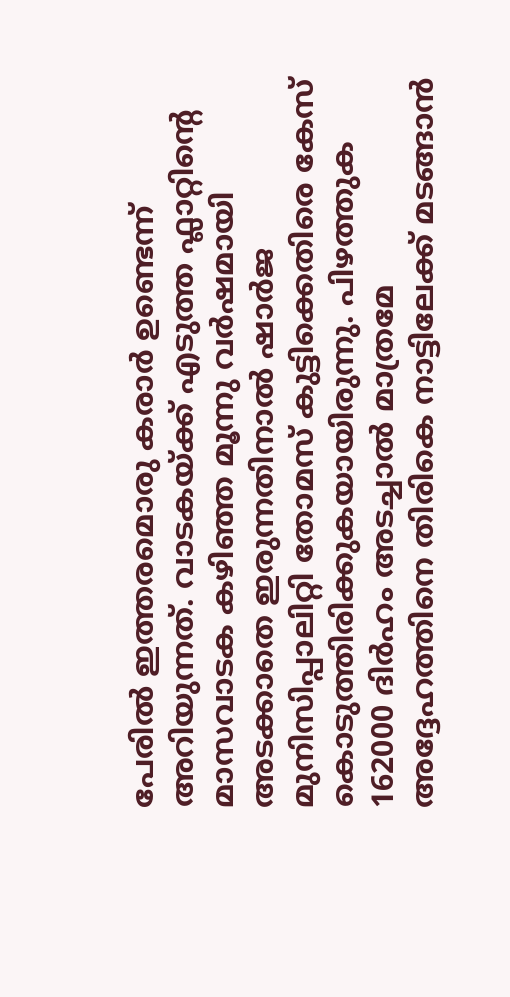പേരില്‍ ഇത്തരമൊരു കരാർ ഉണ്ടെന്ന് അറിയുന്നത്. വാടകയ്ക്ക് എടുത്ത ഫ്ലാറ്റിന്റെ മാസവാടക കഴിഞ്ഞ മൂന്നു വർഷമായി അടക്കാതെ ഇരുന്നതിനാൽ ഷാർജ മുനിസിപ്പാലിറ്റി തോമസ് കുട്ടിക്കെതിരെ കേസ് കൊടുത്തിരിക്കുകയായിരുന്നു. പിഴത്തുക 162000 ദിർഹം അടച്ചാല്‍ മാത്രമേ അദ്ദേഹത്തിനെ തിരികെ നാട്ടിലേക്ക് മടങ്ങാന്‍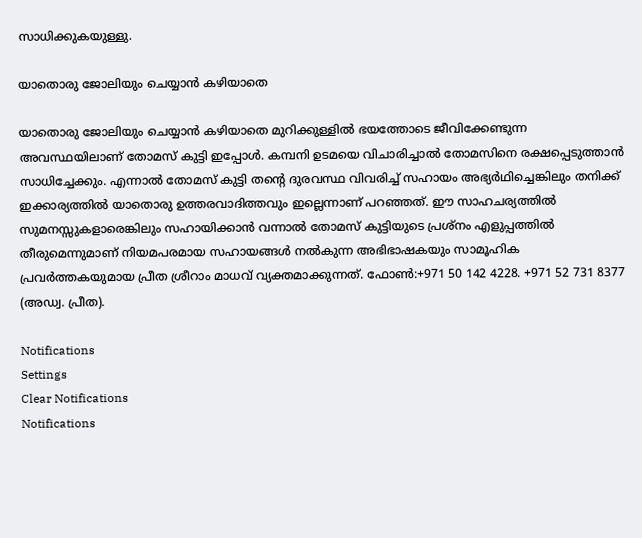സാധിക്കുകയുള്ളു.

യാതൊരു ജോലിയും ചെയ്യാൻ കഴിയാതെ

യാതൊരു ജോലിയും ചെയ്യാൻ കഴിയാതെ മുറിക്കുള്ളില്‍ ഭയത്തോടെ ജീവിക്കേണ്ടുന്ന അവസ്ഥയിലാണ് തോമസ് കുട്ടി ഇപ്പോള്‍. കമ്പനി ഉടമയെ വിചാരിച്ചാൽ തോമസിനെ രക്ഷപ്പെടുത്താൻ സാധിച്ചേക്കും. എന്നാല്‍ തോമസ് കുട്ടി തന്റെ ദുരവസ്ഥ വിവരിച്ച് സഹായം അഭ്യർഥിച്ചെങ്കിലും തനിക്ക് ഇക്കാര്യത്തിൽ യാതൊരു ഉത്തരവാദിത്തവും ഇല്ലെന്നാണ് പറഞ്ഞത്. ഈ സാഹചര്യത്തില്‍ സുമനസ്സുകളാരെങ്കിലും സഹായിക്കാന്‍ വന്നാല്‍ തോമസ് കുട്ടിയുടെ പ്രശ്നം എളുപ്പത്തില്‍ തീരുമെന്നുമാണ് നിയമപരമായ സഹായങ്ങൾ നൽകുന്ന അഭിഭാഷകയും സാമൂഹിക പ്രവർത്തകയുമായ പ്രീത ശ്രീറാം മാധവ് വ്യക്തമാക്കുന്നത്. ഫോണ്‍:+971 50 142 4228. +971 52 731 8377 (അഡ്വ. പ്രീത).

Notifications
Settings
Clear Notifications
Notifications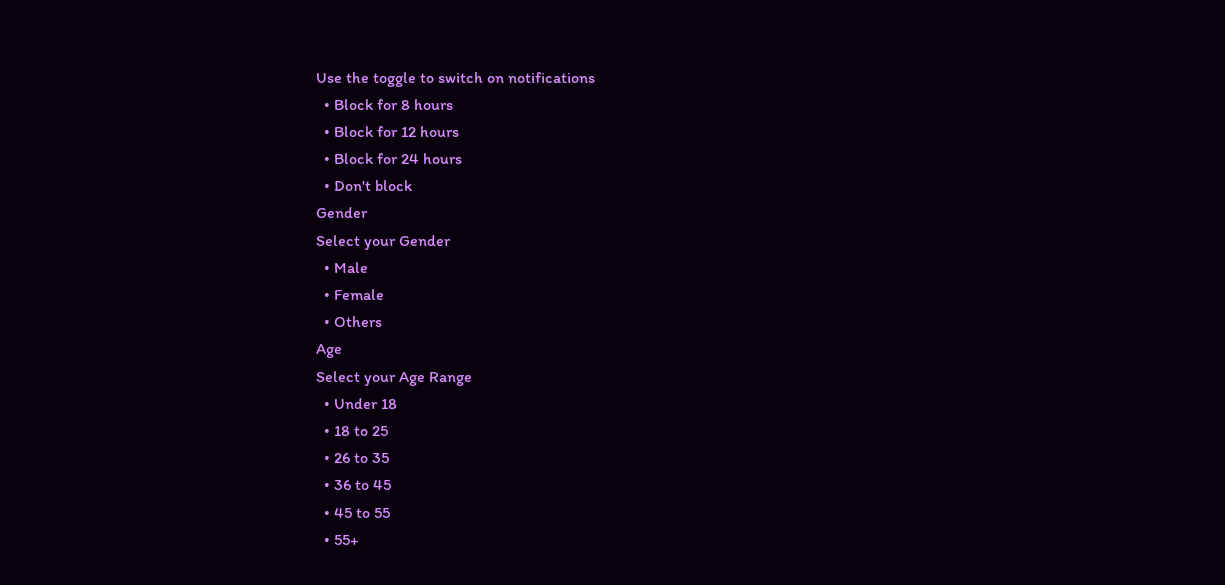Use the toggle to switch on notifications
  • Block for 8 hours
  • Block for 12 hours
  • Block for 24 hours
  • Don't block
Gender
Select your Gender
  • Male
  • Female
  • Others
Age
Select your Age Range
  • Under 18
  • 18 to 25
  • 26 to 35
  • 36 to 45
  • 45 to 55
  • 55+